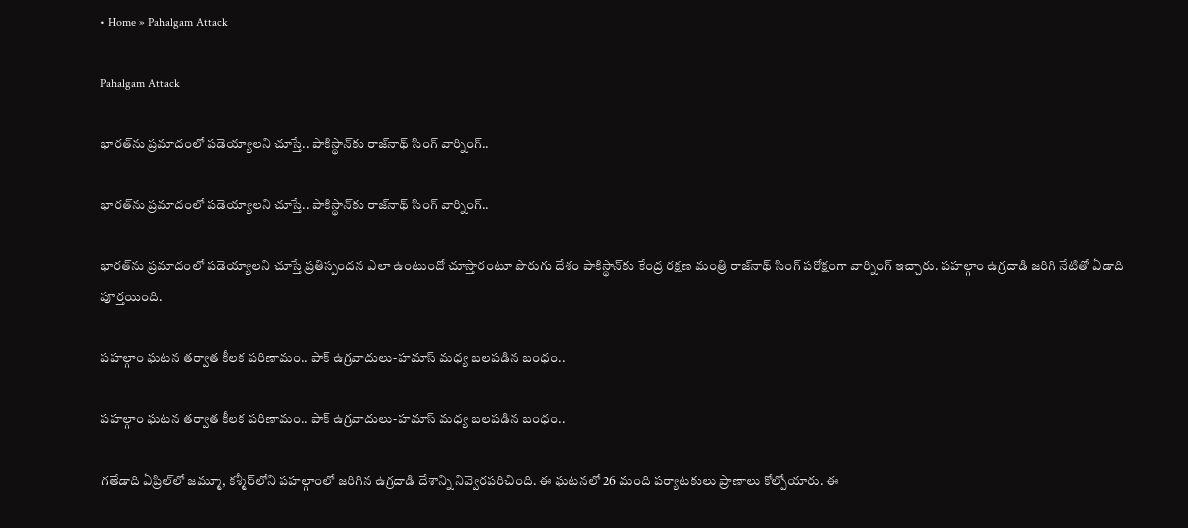• Home » Pahalgam Attack

Pahalgam Attack

భారత్‌ను ప్రమాదంలో పడెయ్యాలని చూస్తే.. పాకిస్థాన్‌కు రాజ్‌నాథ్ సింగ్ వార్నింగ్..

భారత్‌ను ప్రమాదంలో పడెయ్యాలని చూస్తే.. పాకిస్థాన్‌కు రాజ్‌నాథ్ సింగ్ వార్నింగ్..

భారత్‌ను ప్రమాదంలో పడెయ్యాలని చూస్తే ప్రతిస్పందన ఎలా ఉంటుందో చూస్తారంటూ పొరుగు దేశం పాకిస్థాన్‌కు కేంద్ర రక్షణ మంత్రి రాజ్‌నాథ్ సింగ్ పరోక్షంగా వార్నింగ్ ఇచ్చారు. పహల్గాం ఉగ్రదాడి జరిగి నేటితో ఏడాది పూర్తయింది.

పహల్గాం ఘటన తర్వాత కీలక పరిణామం.. పాక్ ఉగ్రవాదులు-హమాస్ మధ్య బలపడిన బంధం..

పహల్గాం ఘటన తర్వాత కీలక పరిణామం.. పాక్ ఉగ్రవాదులు-హమాస్ మధ్య బలపడిన బంధం..

గతేడాది ఏప్రిల్‌లో జమ్మూ, కశ్మీర్‌లోని పహల్గాంలో జరిగిన ఉగ్రదాడి దేశాన్ని నివ్వెరపరిచింది. ఈ ఘటనలో 26 మంది పర్యాటకులు ప్రాణాలు కోల్పోయారు. ఈ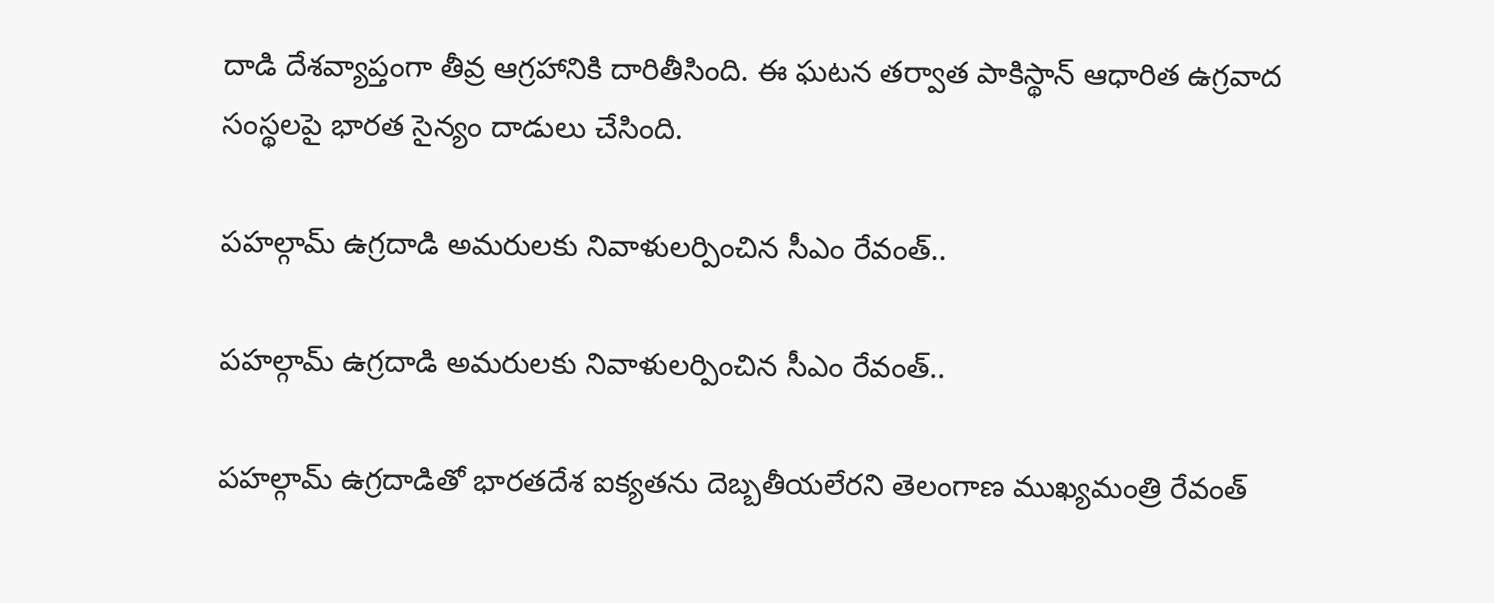దాడి దేశవ్యాప్తంగా తీవ్ర ఆగ్రహానికి దారితీసింది. ఈ ఘటన తర్వాత పాకిస్థాన్ ఆధారిత ఉగ్రవాద సంస్థలపై భారత సైన్యం దాడులు చేసింది.

పహల్గామ్ ఉగ్రదాడి అమరులకు నివాళులర్పించిన సీఎం రేవంత్..

పహల్గామ్ ఉగ్రదాడి అమరులకు నివాళులర్పించిన సీఎం రేవంత్..

పహల్గామ్ ఉగ్రదాడితో భారతదేశ ఐక్యతను దెబ్బతీయలేరని తెలంగాణ ముఖ్యమంత్రి రేవంత్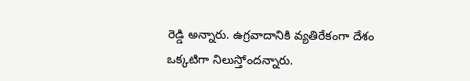రెడ్డి అన్నారు. ఉగ్రవాదానికి వ్యతిరేకంగా దేశం ఒక్కటిగా నిలుస్తోందన్నారు.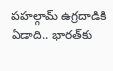పహల్గామ్ ఉగ్రదాడికి ఏడాది.. భారత్‌కు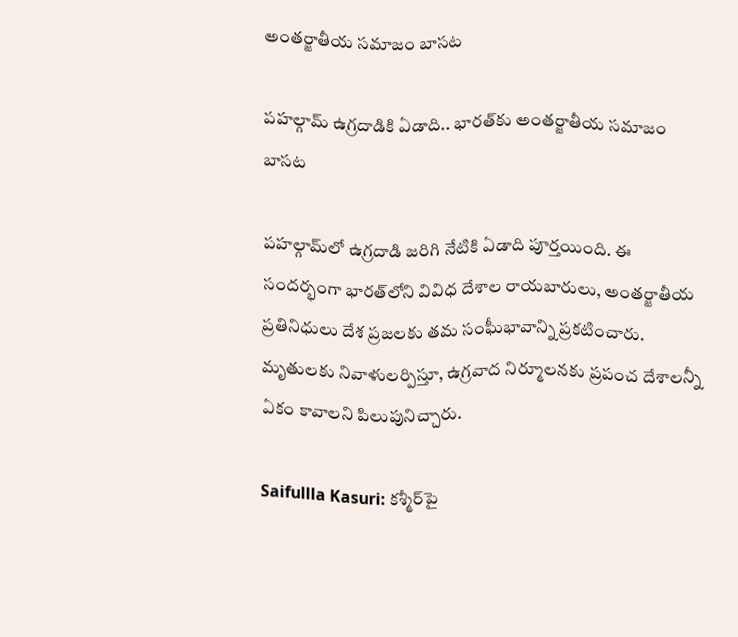అంతర్జాతీయ సమాజం బాసట

పహల్గామ్ ఉగ్రదాడికి ఏడాది.. భారత్‌కు అంతర్జాతీయ సమాజం బాసట

పహల్గామ్‌లో ఉగ్రదాడి జరిగి నేటికి ఏడాది పూర్తయింది. ఈ సందర్భంగా భారత్‌లోని వివిధ దేశాల రాయబారులు, అంతర్జాతీయ ప్రతినిధులు దేశ ప్రజలకు తమ సంఘీభావాన్ని ప్రకటించారు. మృతులకు నివాళులర్పిస్తూ, ఉగ్రవాద నిర్మూలనకు ప్రపంచ దేశాలన్నీ ఏకం కావాలని పిలుపునిచ్చారు.

Saifullla Kasuri: కశ్మీర్‌పై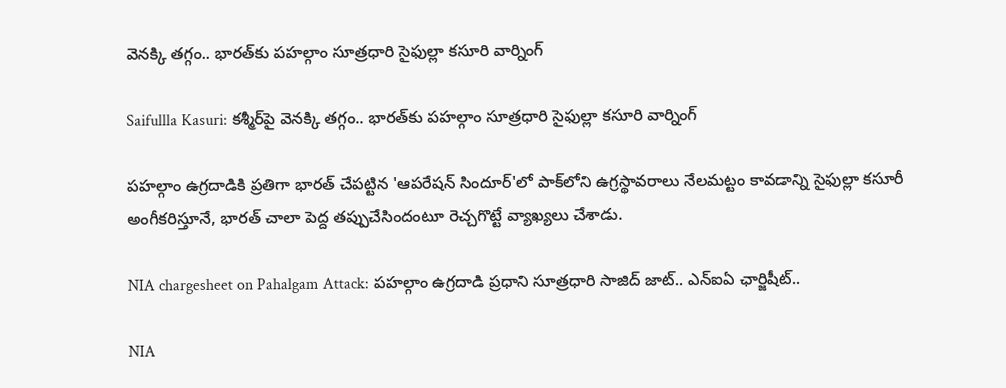వెనక్కి తగ్గం.. భారత్‌కు పహల్గాం సూత్రధారి సైఫుల్లా కసూరి వార్నింగ్

Saifullla Kasuri: కశ్మీర్‌పై వెనక్కి తగ్గం.. భారత్‌కు పహల్గాం సూత్రధారి సైఫుల్లా కసూరి వార్నింగ్

పహల్గాం ఉగ్రదాడికి ప్రతిగా భారత్ చేపట్టిన 'ఆపరేషన్ సిందూర్'లో పాక్‌లోని ఉగ్రస్థావరాలు నేలమట్టం కావడాన్ని సైఫుల్లా కసూరీ అంగీకరిస్తూనే, భారత్ చాలా పెద్ద తప్పుచేసిందంటూ రెచ్చగొట్టే వ్యాఖ్యలు చేశాడు.

NIA chargesheet on Pahalgam Attack: పహల్గాం ఉగ్రదాడి ప్రధాని సూత్రధారి సాజిద్ జాట్.. ఎన్ఐఏ ఛార్జిషీట్..

NIA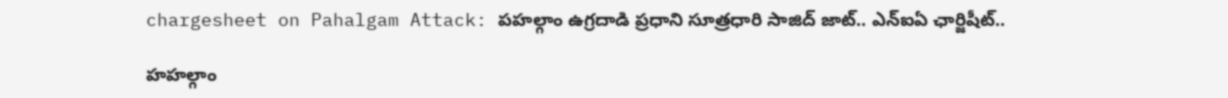chargesheet on Pahalgam Attack: పహల్గాం ఉగ్రదాడి ప్రధాని సూత్రధారి సాజిద్ జాట్.. ఎన్ఐఏ ఛార్జిషీట్..

హహల్గాం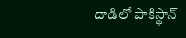దాడిలో పాకిస్థాన్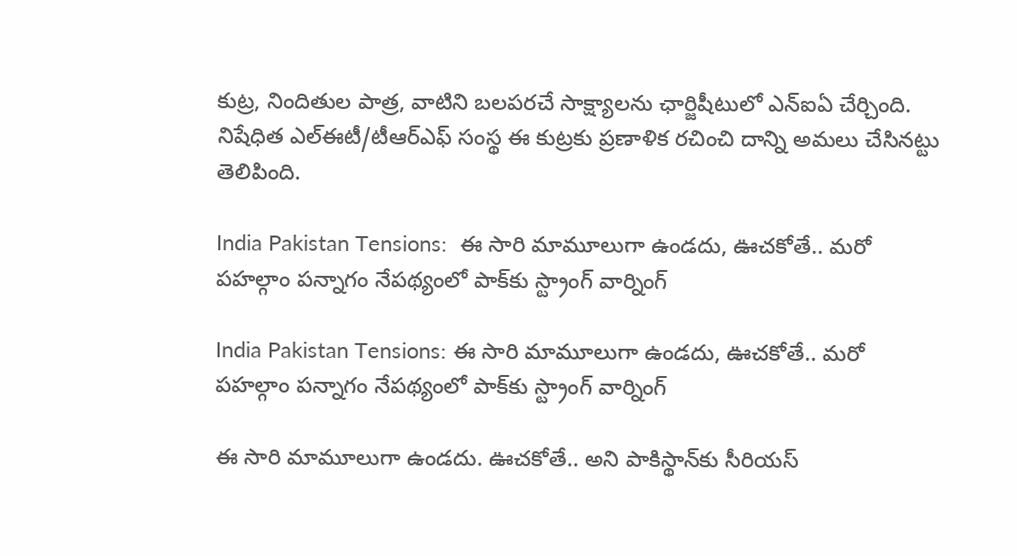కుట్ర, నిందితుల పాత్ర, వాటిని బలపరచే సాక్ష్యాలను ఛార్జిషీటులో ఎన్ఐఏ చేర్చింది. నిషేధిత ఎల్ఈటీ/టీఆర్‌ఎఫ్ సంస్థ ఈ కుట్రకు ప్రణాళిక రచించి దాన్ని అమలు చేసినట్టు తెలిపింది.

India Pakistan Tensions:  ఈ సారి మామూలుగా ఉండదు, ఊచకోతే.. మరో పహల్గాం పన్నాగం నేపథ్యంలో పాక్‌‌‌‌‌కు స్ట్రాంగ్ వార్నింగ్

India Pakistan Tensions: ఈ సారి మామూలుగా ఉండదు, ఊచకోతే.. మరో పహల్గాం పన్నాగం నేపథ్యంలో పాక్‌‌‌‌‌కు స్ట్రాంగ్ వార్నింగ్

ఈ సారి మామూలుగా ఉండదు. ఊచకోతే.. అని పాకిస్థాన్‌కు సీరియస్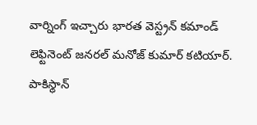వార్నింగ్ ఇచ్చారు భారత వెస్ట్రన్ కమాండ్‌ లెఫ్టినెంట్ జనరల్ మనోజ్ కుమార్ కటియార్. పాకిస్థాన్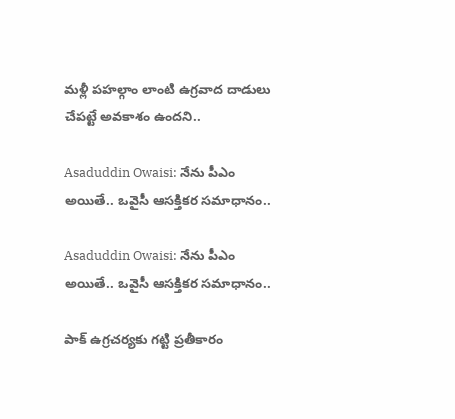మళ్లీ పహల్గాం లాంటి ఉగ్రవాద దాడులు చేపట్టే అవకాశం ఉందని..

Asaduddin Owaisi: నేను పీఎం అయితే.. ఒవైసీ ఆసక్తికర సమాధానం..

Asaduddin Owaisi: నేను పీఎం అయితే.. ఒవైసీ ఆసక్తికర సమాధానం..

పాక్ ఉగ్రచర్యకు గట్టి ప్రతీకారం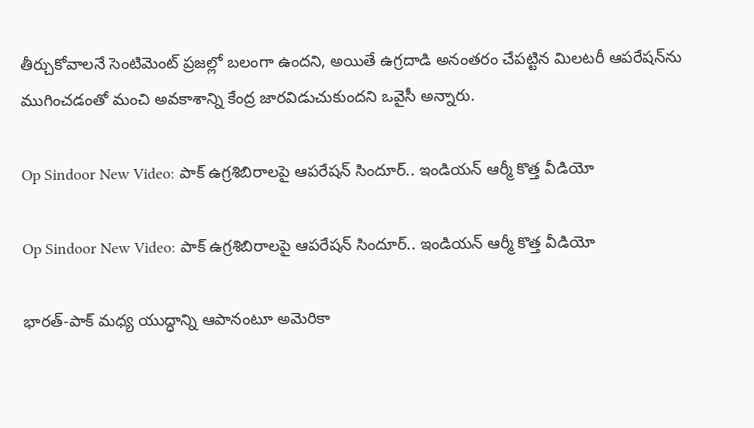తీర్చుకోవాలనే సెంటిమెంట్ ప్రజల్లో బలంగా ఉందని, అయితే ఉగ్రదాడి అనంతరం చేపట్టిన మిలటరీ ఆపరేషన్‌ను ముగించడంతో మంచి అవకాశాన్ని కేంద్ర జారవిడుచుకుందని ఒవైసీ అన్నారు.

Op Sindoor New Video: పాక్ ఉగ్రశిబిరాలపై ఆపరేషన్ సిందూర్.. ఇండియన్ ఆర్మీ కొత్త వీడియో

Op Sindoor New Video: పాక్ ఉగ్రశిబిరాలపై ఆపరేషన్ సిందూర్.. ఇండియన్ ఆర్మీ కొత్త వీడియో

భారత్-పాక్ మధ్య యుద్ధాన్ని ఆపానంటూ అమెరికా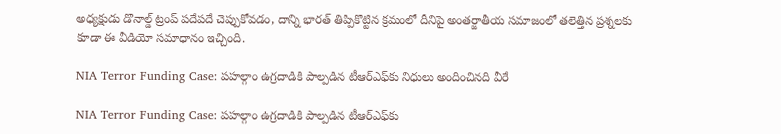అధ్యక్షుడు డొనాల్డ్ ట్రంప్ పదేపదే చెప్పుకోవడం, దాన్ని భారత్ తిప్పికొట్టిన క్రమంలో దీనిపై అంతర్జాతీయ సమాజంలో తలెత్తిన ప్రశ్నలకు కూడా ఈ వీడియో సమాధానం ఇచ్చింది.

NIA Terror Funding Case: పహల్గాం ఉగ్రదాడికి పాల్పడిన టీఆర్ఎఫ్‌కు నిధులు అందించినది వీరే

NIA Terror Funding Case: పహల్గాం ఉగ్రదాడికి పాల్పడిన టీఆర్ఎఫ్‌కు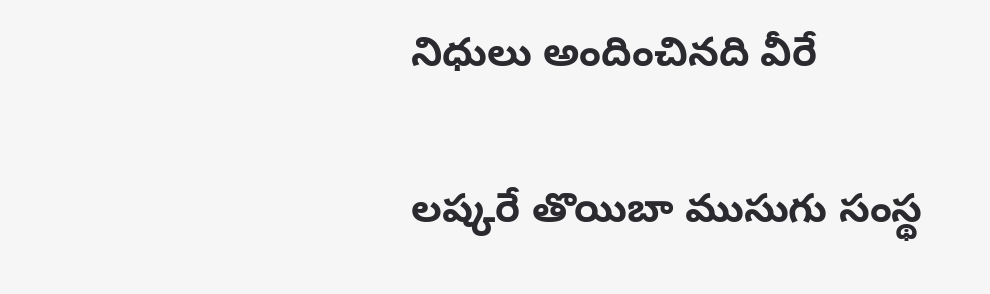నిధులు అందించినది వీరే

లష్కరే తొయిబా ముసుగు సంస్థ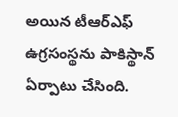అయిన టీఆర్ఎఫ్ ఉగ్రసంస్థను పాకిస్థాన్ ఏర్పాటు చేసింది.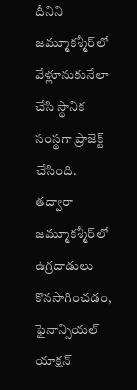దీనిని జమ్మూకశ్మీర్‌లో వేళ్లూనుకునేలా చేసి స్థానిక సంస్థగా ప్రాజెక్ట్ చేసింది. తద్వారా జమ్మూకశ్మీర్‌లో ఉగ్రదాడులు కొనసాగించడం, ఫైనాన్సియల్ యాక్షన్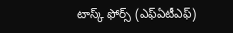టాస్క్ ఫోర్స్ (ఎఫ్ఏటీఎఫ్)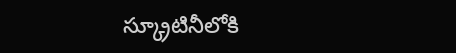స్క్రూటినీలోకి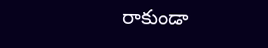రాకుండా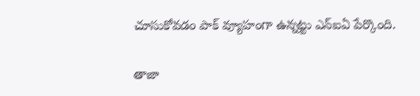చూసుకోవడం పాక్ వ్యూహంగా ఉన్నట్టు ఎన్ఐఏ పేర్కొంది.

తాజా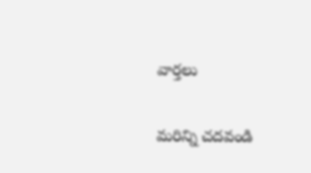వార్తలు

మరిన్ని చదవండి